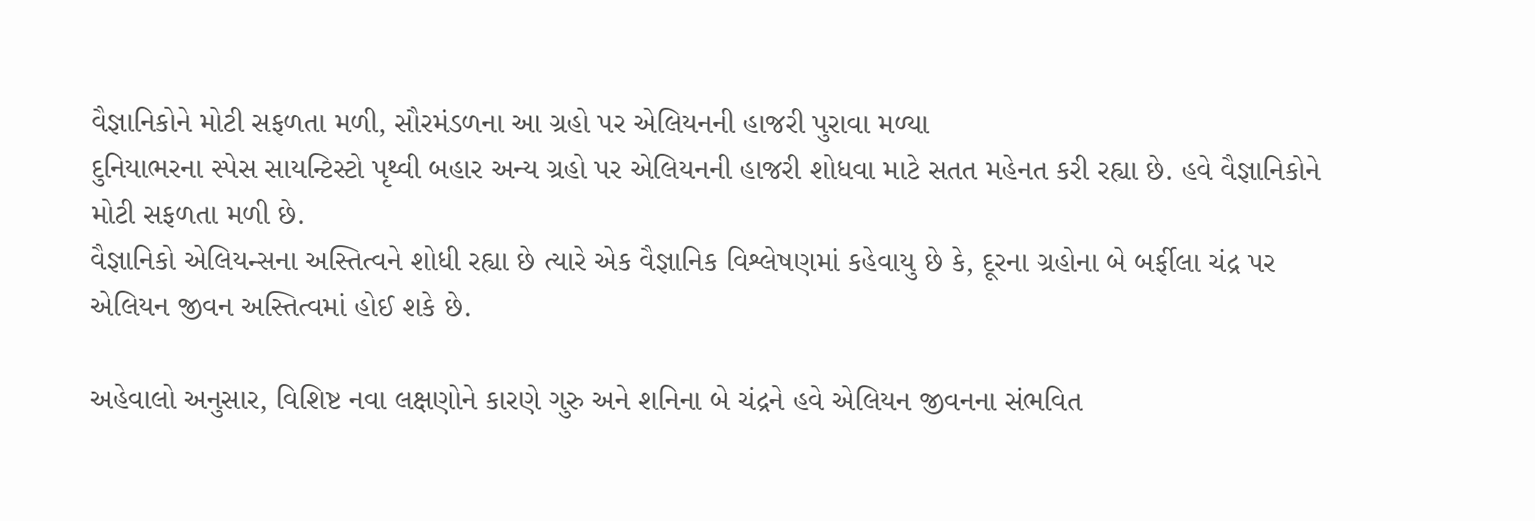વૈજ્ઞાનિકોને મોટી સફળતા મળી, સૌરમંડળના આ ગ્રહો પર એલિયનની હાજરી પુરાવા મળ્યા
દુનિયાભરના સ્પેસ સાયન્ટિસ્ટો પૃથ્વી બહાર અન્ય ગ્રહો પર એલિયનની હાજરી શોધવા માટે સતત મહેનત કરી રહ્યા છે. હવે વૈજ્ઞાનિકોને મોટી સફળતા મળી છે.
વૈજ્ઞાનિકો એલિયન્સના અસ્તિત્વને શોધી રહ્યા છે ત્યારે એક વૈજ્ઞાનિક વિશ્લેષણમાં કહેવાયુ છે કે, દૂરના ગ્રહોના બે બર્ફીલા ચંદ્ર પર એલિયન જીવન અસ્તિત્વમાં હોઈ શકે છે.

અહેવાલો અનુસાર, વિશિષ્ટ નવા લક્ષણોને કારણે ગુરુ અને શનિના બે ચંદ્રને હવે એલિયન જીવનના સંભવિત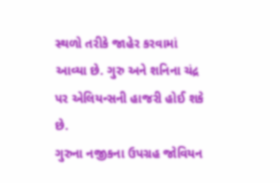સ્થળો તરીકે જાહેર કરવામાં આવ્યા છે. ગુરુ અને શનિના ચંદ્ર પર એલિયન્સની હાજરી હોઈ શકે છે.
ગુરુના નજીકના ઉપગ્રહ જોવિયન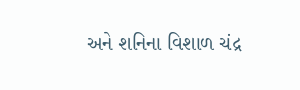અને શનિના વિશાળ ચંદ્ર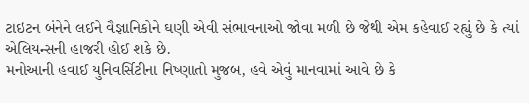ટાઇટન બંનેને લઈને વૈજ્ઞાનિકોને ઘણી એવી સંભાવનાઓ જોવા મળી છે જેથી એમ કહેવાઈ રહ્યું છે કે ત્યાં એલિયન્સની હાજરી હોઈ શકે છે.
મનોઆની હવાઈ યુનિવર્સિટીના નિષ્ણાતો મુજબ, હવે એવું માનવામાં આવે છે કે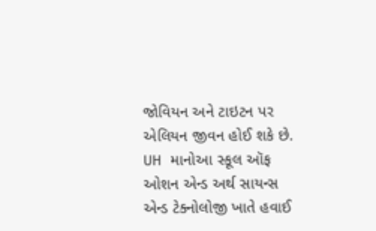જોવિયન અને ટાઇટન પર એલિયન જીવન હોઈ શકે છે.
UH માનોઆ સ્કૂલ ઑફ ઓશન એન્ડ અર્થ સાયન્સ એન્ડ ટેક્નોલોજી ખાતે હવાઈ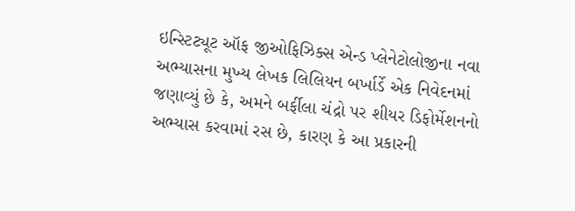ઇન્સ્ટિટ્યૂટ ઑફ જીઓફિઝિક્સ એન્ડ પ્લેનેટોલોજીના નવા અભ્યાસના મુખ્ય લેખક લિલિયન બર્ખાર્ડે એક નિવેદનમાં જણાવ્યું છે કે, અમને બર્ફીલા ચંદ્રો પર શીયર ડિફોર્મેશનનો અભ્યાસ કરવામાં રસ છે, કારણ કે આ પ્રકારની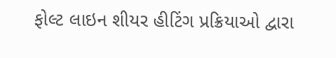ફોલ્ટ લાઇન શીયર હીટિંગ પ્રક્રિયાઓ દ્વારા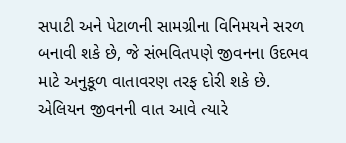સપાટી અને પેટાળની સામગ્રીના વિનિમયને સરળ બનાવી શકે છે, જે સંભવિતપણે જીવનના ઉદભવ માટે અનુકૂળ વાતાવરણ તરફ દોરી શકે છે.
એલિયન જીવનની વાત આવે ત્યારે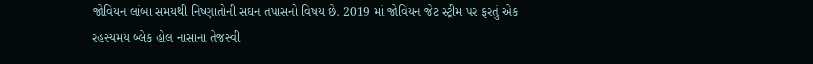જોવિયન લાંબા સમયથી નિષ્ણાતોની સઘન તપાસનો વિષય છે. 2019 માં જોવિયન જેટ સ્ટ્રીમ પર ફરતું એક રહસ્યમય બ્લેક હોલ નાસાના તેજસ્વી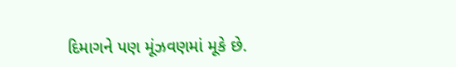દિમાગને પણ મૂંઝવણમાં મૂકે છે.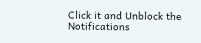Click it and Unblock the Notifications